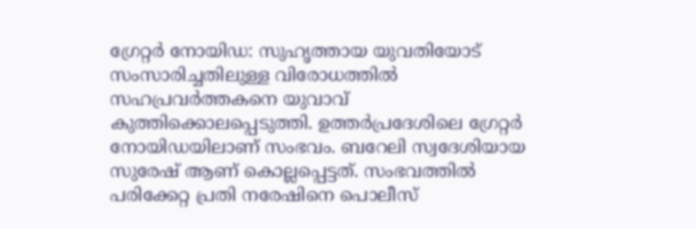ഗ്രേറ്റർ നോയിഡ: സുഹൃത്തായ യുവതിയോട് സംസാരിച്ചതിലുള്ള വിരോധത്തിൽ സഹപ്രവർത്തകനെ യുവാവ് കുത്തിക്കൊലപ്പെടുത്തി. ഉത്തർപ്രദേശിലെ ഗ്രേറ്റർ നോയിഡയിലാണ് സംഭവം. ബറേലി സ്വദേശിയായ സുരേഷ് ആണ് കൊല്ലപ്പെട്ടത്. സംഭവത്തിൽ പരിക്കേറ്റ പ്രതി നരേഷിനെ പൊലീസ്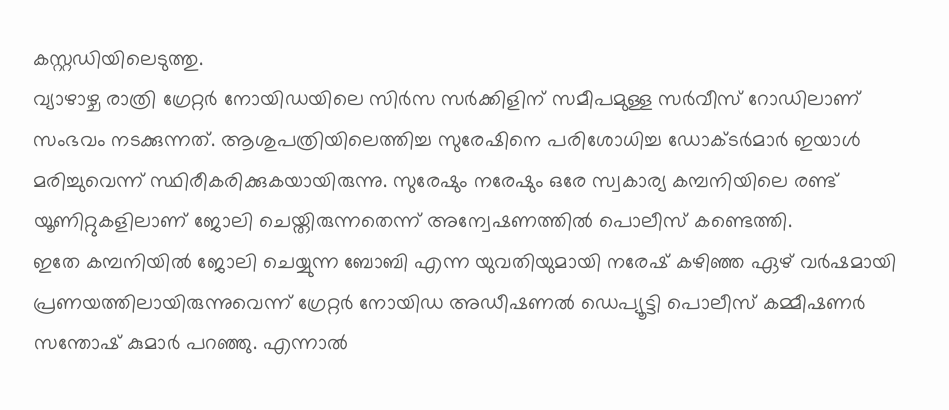കസ്റ്റഡിയിലെടുത്തു.
വ്യാഴാഴ്ച രാത്രി ഗ്രേറ്റർ നോയിഡയിലെ സിർസ സർക്കിളിന് സമീപമുള്ള സർവീസ് റോഡിലാണ് സംഭവം നടക്കുന്നത്. ആശുപത്രിയിലെത്തിച്ച സുരേഷിനെ പരിശോധിച്ച ഡോക്ടർമാർ ഇയാൾ മരിച്ചുവെന്ന് സ്ഥിരീകരിക്കുകയായിരുന്നു. സുരേഷും നരേഷും ഒരേ സ്വകാര്യ കമ്പനിയിലെ രണ്ട് യൂണിറ്റുകളിലാണ് ജോലി ചെയ്തിരുന്നതെന്ന് അന്വേഷണത്തിൽ പൊലീസ് കണ്ടെത്തി.
ഇതേ കമ്പനിയിൽ ജോലി ചെയ്യുന്ന ബോബി എന്ന യുവതിയുമായി നരേഷ് കഴിഞ്ഞ ഏഴ് വർഷമായി പ്രണയത്തിലായിരുന്നുവെന്ന് ഗ്രേറ്റർ നോയിഡ അഡീഷണൽ ഡെപ്യൂട്ടി പൊലീസ് കമ്മീഷണർ സന്തോഷ് കുമാർ പറഞ്ഞു. എന്നാൽ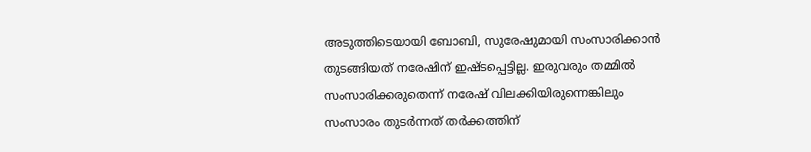അടുത്തിടെയായി ബോബി, സുരേഷുമായി സംസാരിക്കാൻ തുടങ്ങിയത് നരേഷിന് ഇഷ്ടപ്പെട്ടില്ല. ഇരുവരും തമ്മിൽ സംസാരിക്കരുതെന്ന് നരേഷ് വിലക്കിയിരുന്നെങ്കിലും സംസാരം തുടർന്നത് തർക്കത്തിന്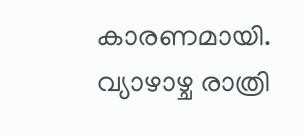കാരണമായി.
വ്യാഴാഴ്ച രാത്രി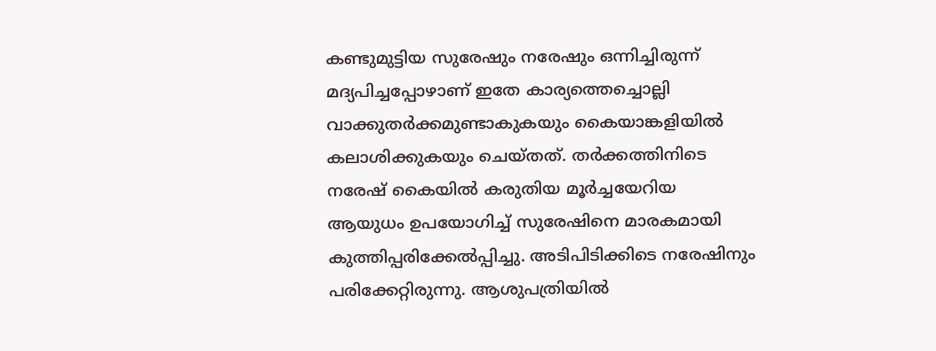കണ്ടുമുട്ടിയ സുരേഷും നരേഷും ഒന്നിച്ചിരുന്ന് മദ്യപിച്ചപ്പോഴാണ് ഇതേ കാര്യത്തെച്ചൊല്ലി വാക്കുതർക്കമുണ്ടാകുകയും കൈയാങ്കളിയിൽ കലാശിക്കുകയും ചെയ്തത്. തർക്കത്തിനിടെ നരേഷ് കൈയിൽ കരുതിയ മൂർച്ചയേറിയ ആയുധം ഉപയോഗിച്ച് സുരേഷിനെ മാരകമായി കുത്തിപ്പരിക്കേൽപ്പിച്ചു. അടിപിടിക്കിടെ നരേഷിനും പരിക്കേറ്റിരുന്നു. ആശുപത്രിയിൽ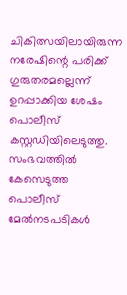ചികിത്സയിലായിരുന്ന നരേഷിന്റെ പരിക്ക് ഗുരുതരമല്ലെന്ന് ഉറപ്പാക്കിയ ശേഷം പൊലീസ് കസ്റ്റഡിയിലെടുത്തു. സംഭവത്തിൽ കേസെടുത്ത പൊലീസ് മേൽനടപടികൾ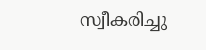സ്വീകരിച്ചു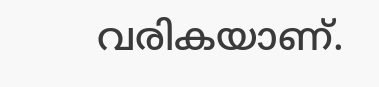വരികയാണ്.